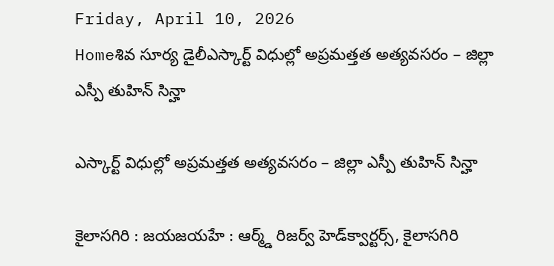Friday, April 10, 2026
Homeశివ సూర్య డైలీఎస్కార్ట్ విధుల్లో అప్రమత్తత అత్యవసరం – జిల్లా ఎస్పీ తుహిన్ సిన్హా

ఎస్కార్ట్ విధుల్లో అప్రమత్తత అత్యవసరం – జిల్లా ఎస్పీ తుహిన్ సిన్హా

కైలాసగిరి : జయజయహే : ఆర్మ్డ్ రిజర్వ్ హెడ్‌క్వార్టర్స్, కైలాసగిరి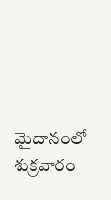మైదానంలో శుక్రవారం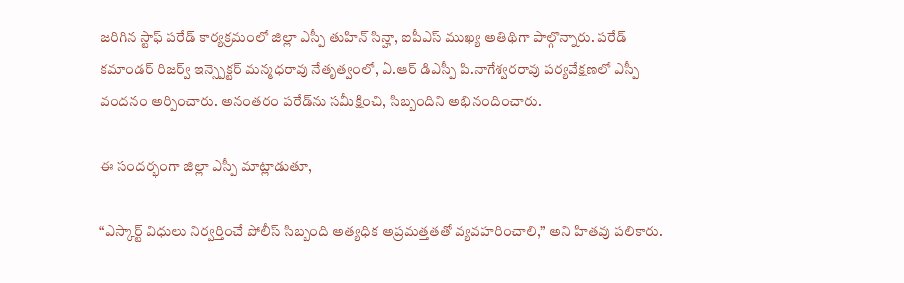జరిగిన స్టాఫ్ పరేడ్ కార్యక్రమంలో జిల్లా ఎస్పీ తుహిన్ సిన్హా, ఐపీఎస్ ముఖ్య అతిథిగా పాల్గొన్నారు. పరేడ్ కమాండర్ రిజర్వ్ ఇన్స్పెక్టర్ మన్మధరావు నేతృత్వంలో, ఏ.ఆర్ డిఎస్పీ పి.నాగేశ్వరరావు పర్యవేక్షణలో ఎస్పీ వందనం అర్పించారు. అనంతరం పరేడ్‌ను సమీక్షించి, సిబ్బందిని అభినందించారు.

ఈ సందర్భంగా జిల్లా ఎస్పీ మాట్లాడుతూ,

“ఎస్కార్ట్ విధులు నిర్వర్తించే పోలీస్ సిబ్బంది అత్యధిక అప్రమత్తతతో వ్యవహరించాలి,” అని హితవు పలికారు.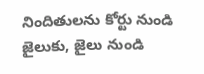నిందితులను కోర్టు నుండి జైలుకు, జైలు నుండి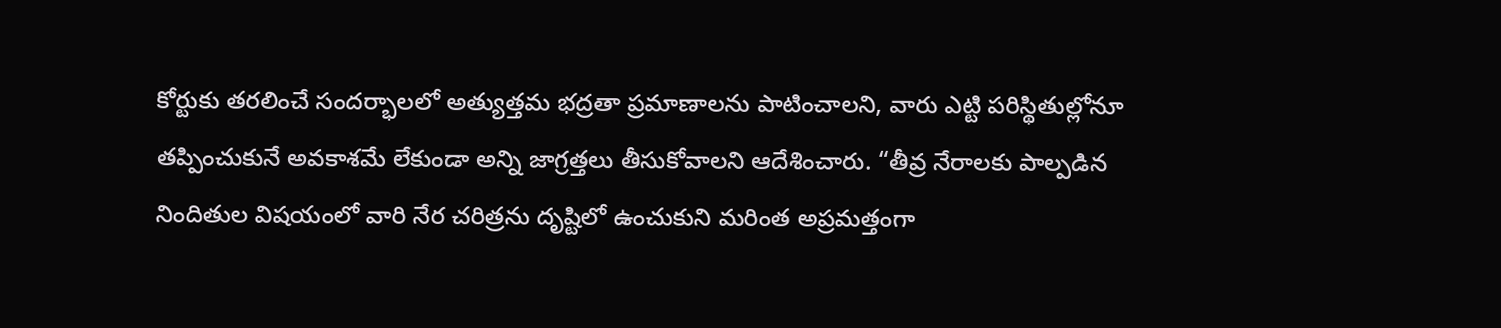కోర్టుకు తరలించే సందర్భాలలో అత్యుత్తమ భద్రతా ప్రమాణాలను పాటించాలని, వారు ఎట్టి పరిస్థితుల్లోనూ తప్పించుకునే అవకాశమే లేకుండా అన్ని జాగ్రత్తలు తీసుకోవాలని ఆదేశించారు. “తీవ్ర నేరాలకు పాల్పడిన నిందితుల విషయంలో వారి నేర చరిత్రను దృష్టిలో ఉంచుకుని మరింత అప్రమత్తంగా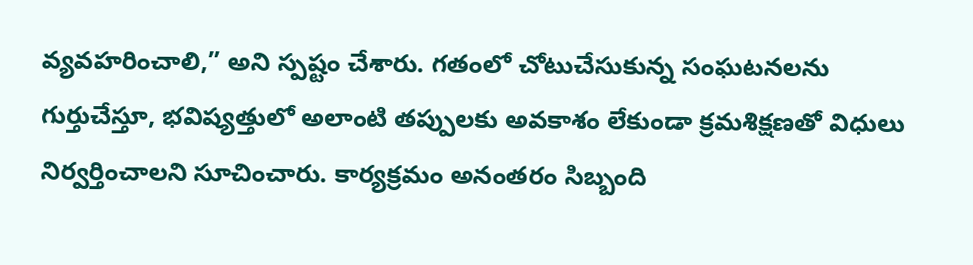వ్యవహరించాలి,” అని స్పష్టం చేశారు. గతంలో చోటుచేసుకున్న సంఘటనలను గుర్తుచేస్తూ, భవిష్యత్తులో అలాంటి తప్పులకు అవకాశం లేకుండా క్రమశిక్షణతో విధులు నిర్వర్తించాలని సూచించారు. కార్యక్రమం అనంతరం సిబ్బంది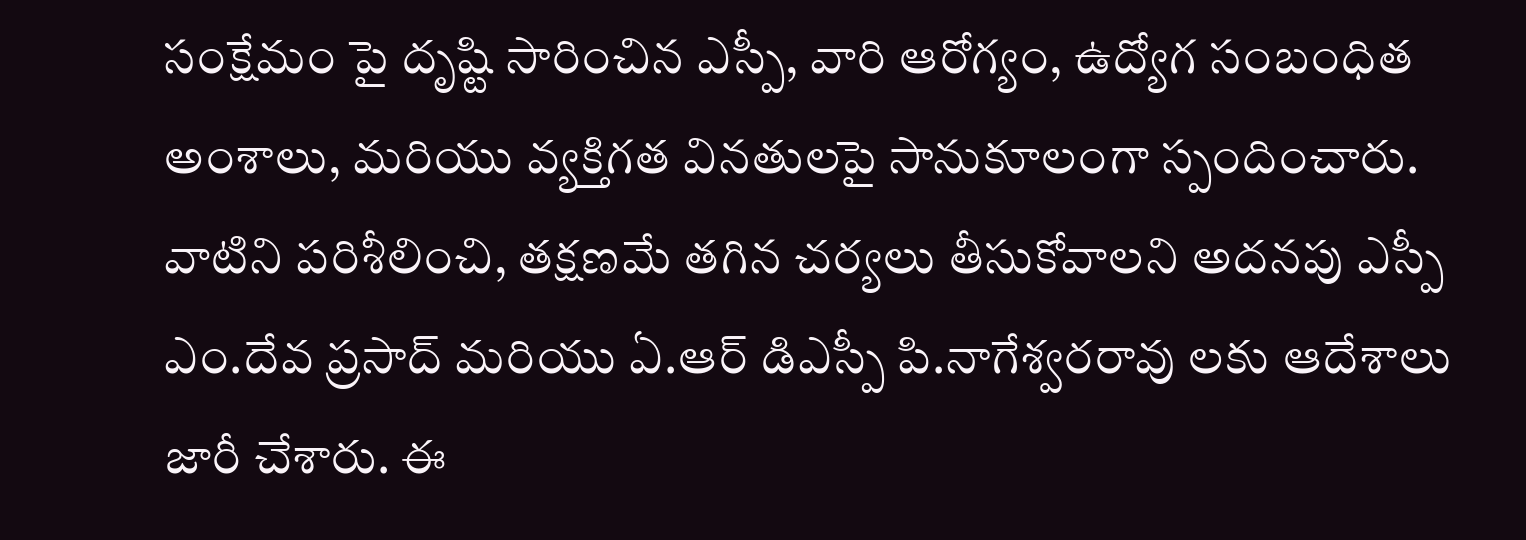సంక్షేమం పై దృష్టి సారించిన ఎస్పీ, వారి ఆరోగ్యం, ఉద్యోగ సంబంధిత అంశాలు, మరియు వ్యక్తిగత వినతులపై సానుకూలంగా స్పందించారు. వాటిని పరిశీలించి, తక్షణమే తగిన చర్యలు తీసుకోవాలని అదనపు ఎస్పీ ఎం.దేవ ప్రసాద్ మరియు ఏ.ఆర్ డిఎస్పీ పి.నాగేశ్వరరావు లకు ఆదేశాలు జారీ చేశారు. ఈ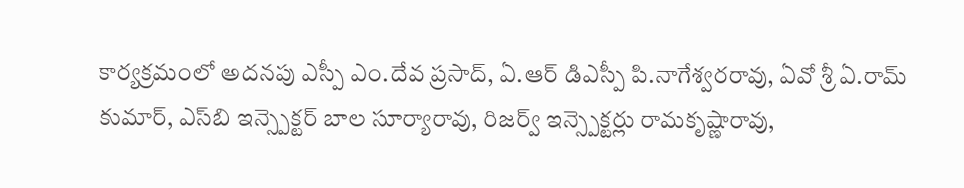కార్యక్రమంలో అదనపు ఎస్పీ ఎం.దేవ ప్రసాద్, ఏ.ఆర్ డిఎస్పీ పి.నాగేశ్వరరావు, ఏవో శ్రీ ఏ.రామ్ కుమార్, ఎస్‌బి ఇన్స్పెక్టర్ బాల సూర్యారావు, రిజర్వ్ ఇన్స్పెక్టర్లు రామకృష్ణారావు,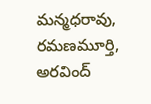మన్మధరావు, రమణమూర్తి, అరవింద్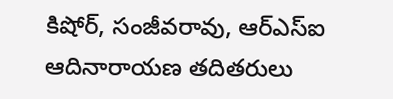కిషోర్, సంజీవరావు, ఆర్‌ఎస్‌ఐ ఆదినారాయణ తదితరులు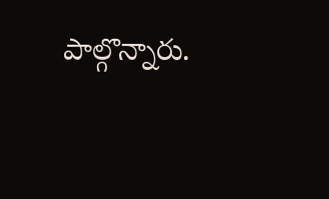పాల్గొన్నారు.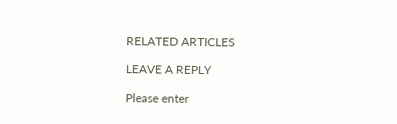RELATED ARTICLES

LEAVE A REPLY

Please enter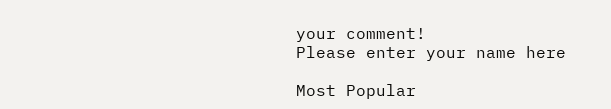your comment!
Please enter your name here

Most Popular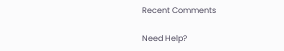Recent Comments

Need Help?